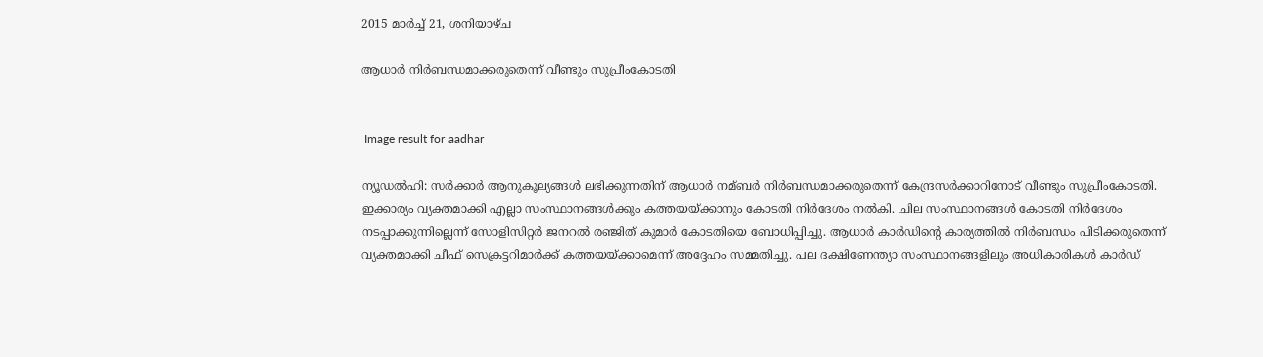2015 മാർച്ച് 21, ശനിയാഴ്‌ച

ആധാര്‍ നിര്‍ബന്ധമാക്കരുതെന്ന് വീണ്ടും സുപ്രീംകോടതി


 Image result for aadhar

ന്യൂഡല്‍ഹി: സര്‍ക്കാര്‍ ആനുകൂല്യങ്ങള്‍ ലഭിക്കുന്നതിന് ആധാര്‍ നമ്ബര്‍ നിര്‍ബന്ധമാക്കരുതെന്ന് കേന്ദ്രസര്‍ക്കാറിനോട് വീണ്ടും സുപ്രീംകോടതി. ഇക്കാര്യം വ്യക്തമാക്കി എല്ലാ സംസ്ഥാനങ്ങള്‍ക്കും കത്തയയ്ക്കാനും കോടതി നിര്‍ദേശം നല്‍കി. ചില സംസ്ഥാനങ്ങള്‍ കോടതി നിര്‍ദേശം നടപ്പാക്കുന്നില്ലെന്ന് സോളിസിറ്റര്‍ ജനറല്‍ രഞ്ജിത് കുമാര്‍ കോടതിയെ ബോധിപ്പിച്ചു. ആധാര്‍ കാര്‍ഡിന്റെ കാര്യത്തില്‍ നിര്‍ബന്ധം പിടിക്കരുതെന്ന് വ്യക്തമാക്കി ചീഫ് സെക്രട്ടറിമാര്‍ക്ക് കത്തയയ്ക്കാമെന്ന് അദ്ദേഹം സമ്മതിച്ചു. പല ദക്ഷിണേന്ത്യാ സംസ്ഥാനങ്ങളിലും അധികാരികള്‍ കാര്‍ഡ്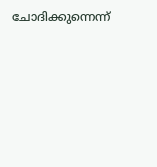ചോദിക്കുന്നെന്ന്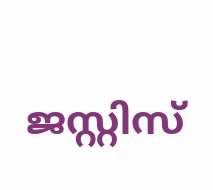ജസ്റ്റിസ്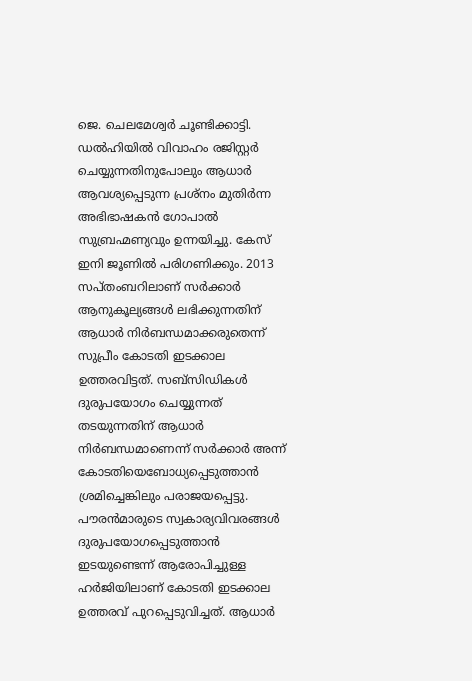ജെ. ചെലമേശ്വര്‍ ചൂണ്ടിക്കാട്ടി. ഡല്‍ഹിയില്‍ വിവാഹം രജിസ്റ്റര്‍ ചെയ്യുന്നതിനുപോലും ആധാര്‍ ആവശ്യപ്പെടുന്ന പ്രശ്‌നം മുതിര്‍ന്ന അഭിഭാഷകന്‍ ഗോപാല്‍ സുബ്രഹ്മണ്യവും ഉന്നയിച്ചു. കേസ് ഇനി ജൂണില്‍ പരിഗണിക്കും. 2013 സപ്തംബറിലാണ് സര്‍ക്കാര്‍ ആനുകൂല്യങ്ങള്‍ ലഭിക്കുന്നതിന് ആധാര്‍ നിര്‍ബന്ധമാക്കരുതെന്ന് സുപ്രീം കോടതി ഇടക്കാല ഉത്തരവിട്ടത്. സബ്‌സിഡികള്‍ ദുരുപയോഗം ചെയ്യുന്നത് തടയുന്നതിന് ആധാര്‍ നിര്‍ബന്ധമാണെന്ന് സര്‍ക്കാര്‍ അന്ന് കോടതിയെബോധ്യപ്പെടുത്താന്‍ ശ്രമിച്ചെങ്കിലും പരാജയപ്പെട്ടു. പൗരന്‍മാരുടെ സ്വകാര്യവിവരങ്ങള്‍ ദുരുപയോഗപ്പെടുത്താന്‍ ഇടയുണ്ടെന്ന് ആരോപിച്ചുള്ള ഹര്‍ജിയിലാണ് കോടതി ഇടക്കാല ഉത്തരവ് പുറപ്പെടുവിച്ചത്. ആധാര്‍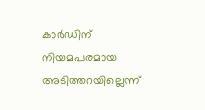കാര്‍ഡിന് നിയമപരമായ അടിത്തറയില്ലെന്ന്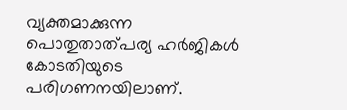വ്യക്തമാക്കുന്ന പൊതുതാത്പര്യ ഹര്‍ജികള്‍ കോടതിയുടെ പരിഗണനയിലാണ്.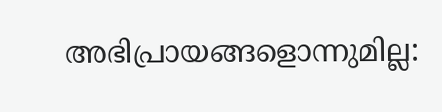അഭിപ്രായങ്ങളൊന്നുമില്ല: